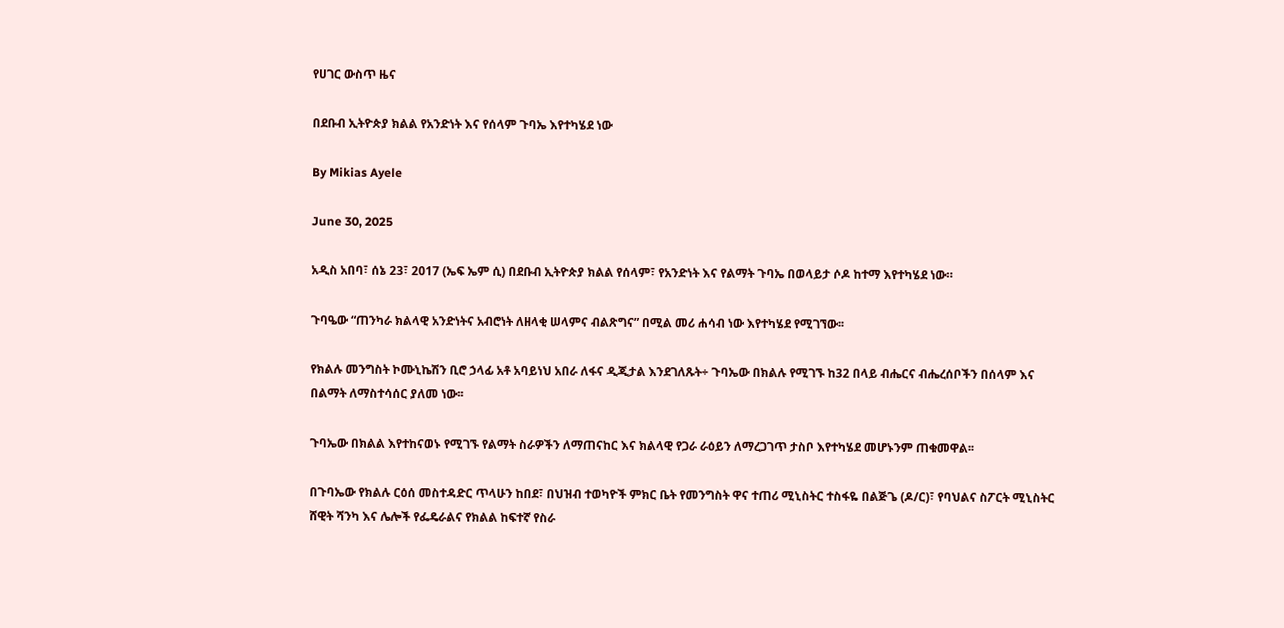የሀገር ውስጥ ዜና

በደቡብ ኢትዮጵያ ክልል የአንድነት እና የሰላም ጉባኤ እየተካሄደ ነው

By Mikias Ayele

June 30, 2025

አዲስ አበባ፣ ሰኔ 23፣ 2017 (ኤፍ ኤም ሲ) በደቡብ ኢትዮጵያ ክልል የሰላም፣ የአንድነት እና የልማት ጉባኤ በወላይታ ሶዶ ከተማ እየተካሄደ ነው።

ጉባዔው “ጠንካራ ክልላዊ አንድነትና አብሮነት ለዘላቂ ሠላምና ብልጽግና” በሚል መሪ ሐሳብ ነው እየተካሄደ የሚገኘው፡፡

የክልሉ መንግስት ኮሙኒኬሽን ቢሮ ኃላፊ አቶ አባይነህ አበራ ለፋና ዲጂታል እንደገለጹት÷ ጉባኤው በክልሉ የሚገኙ ከ32 በላይ ብሔርና ብሔረሰቦችን በሰላም እና በልማት ለማስተሳሰር ያለመ ነው፡፡

ጉባኤው በክልል እየተከናወኑ የሚገኙ የልማት ስራዎችን ለማጠናከር እና ክልላዊ የጋራ ራዕይን ለማረጋገጥ ታስቦ እየተካሄደ መሆኑንም ጠቁመዋል፡፡

በጉባኤው የክልሉ ርዕሰ መስተዳድር ጥላሁን ከበደ፣ በህዝብ ተወካዮች ምክር ቤት የመንግስት ዋና ተጠሪ ሚኒስትር ተስፋዬ በልጅጌ (ዶ/ር)፣ የባህልና ስፖርት ሚኒስትር ሸዊት ሻንካ እና ሌሎች የፌዴራልና የክልል ከፍተኛ የስራ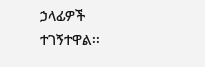ኃላፊዎች ተገኝተዋል፡፡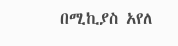በሚኪያስ አየለ